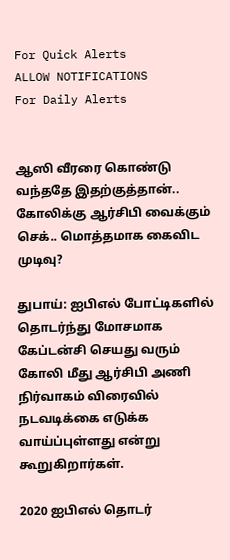For Quick Alerts
ALLOW NOTIFICATIONS
For Daily Alerts


ஆஸி வீரரை கொண்டு வந்ததே இதற்குத்தான்.. கோலிக்கு ஆர்சிபி வைக்கும் செக்.. மொத்தமாக கைவிட முடிவு?

துபாய்: ஐபிஎல் போட்டிகளில் தொடர்ந்து மோசமாக கேப்டன்சி செயது வரும் கோலி மீது ஆர்சிபி அணி நிர்வாகம் விரைவில் நடவடிக்கை எடுக்க வாய்ப்புள்ளது என்று கூறுகிறார்கள்.

2020 ஐபிஎல் தொடர்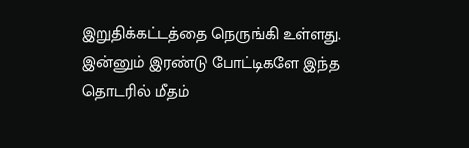இறுதிக்கட்டத்தை நெருங்கி உள்ளது. இன்னும் இரண்டு போட்டிகளே இந்த தொடரில் மீதம்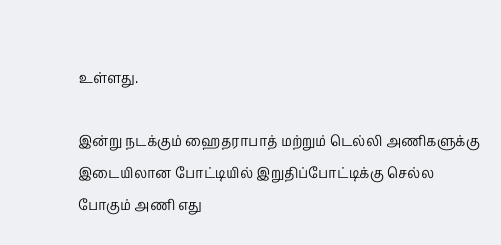உள்ளது.

இன்று நடக்கும் ஹைதராபாத் மற்றும் டெல்லி அணிகளுக்கு இடையிலான போட்டியில் இறுதிப்போட்டிக்கு செல்ல போகும் அணி எது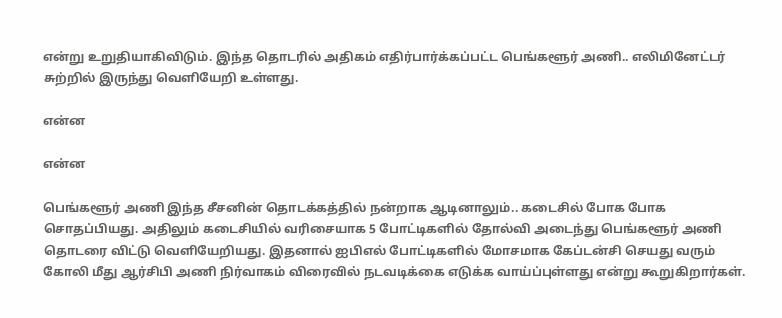என்று உறுதியாகிவிடும். இந்த தொடரில் அதிகம் எதிர்பார்க்கப்பட்ட பெங்களூர் அணி.. எலிமினேட்டர் சுற்றில் இருந்து வெளியேறி உள்ளது.

என்ன

என்ன

பெங்களூர் அணி இந்த சீசனின் தொடக்கத்தில் நன்றாக ஆடினாலும்.. கடைசில் போக போக சொதப்பியது. அதிலும் கடைசியில் வரிசையாக 5 போட்டிகளில் தோல்வி அடைந்து பெங்களூர் அணி தொடரை விட்டு வெளியேறியது. இதனால் ஐபிஎல் போட்டிகளில் மோசமாக கேப்டன்சி செயது வரும் கோலி மீது ஆர்சிபி அணி நிர்வாகம் விரைவில் நடவடிக்கை எடுக்க வாய்ப்புள்ளது என்று கூறுகிறார்கள்.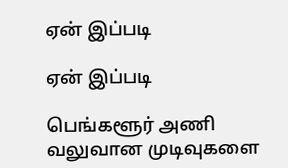ஏன் இப்படி

ஏன் இப்படி

பெங்களூர் அணி வலுவான முடிவுகளை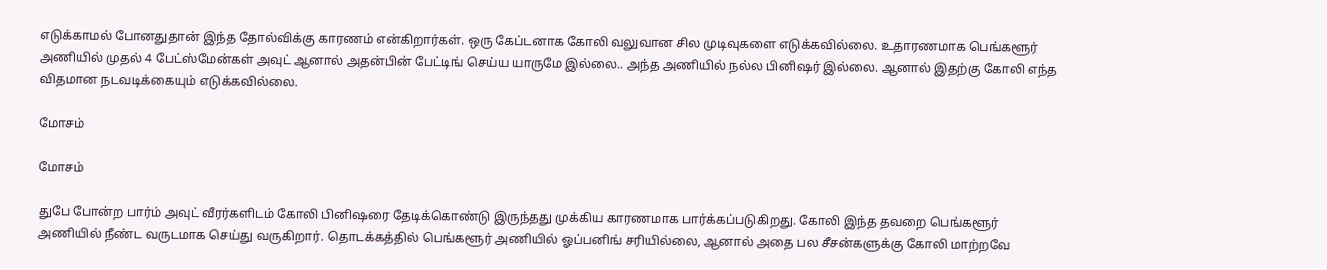எடுக்காமல் போனதுதான் இந்த தோல்விக்கு காரணம் என்கிறார்கள். ஒரு கேப்டனாக கோலி வலுவான சில முடிவுகளை எடுக்கவில்லை. உதாரணமாக பெங்களூர் அணியில் முதல் 4 பேட்ஸ்மேன்கள் அவுட் ஆனால் அதன்பின் பேட்டிங் செய்ய யாருமே இல்லை.. அந்த அணியில் நல்ல பினிஷர் இல்லை. ஆனால் இதற்கு கோலி எந்த விதமான நடவடிக்கையும் எடுக்கவில்லை.

மோசம்

மோசம்

துபே போன்ற பார்ம் அவுட் வீரர்களிடம் கோலி பினிஷரை தேடிக்கொண்டு இருந்தது முக்கிய காரணமாக பார்க்கப்படுகிறது. கோலி இந்த தவறை பெங்களூர் அணியில் நீண்ட வருடமாக செய்து வருகிறார். தொடக்கத்தில் பெங்களூர் அணியில் ஓப்பனிங் சரியில்லை, ஆனால் அதை பல சீசன்களுக்கு கோலி மாற்றவே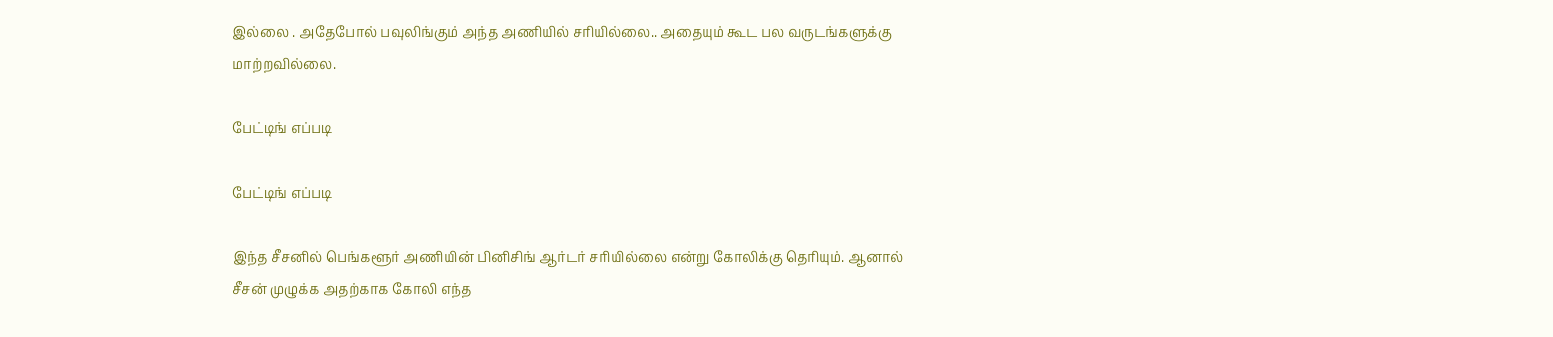இல்லை . அதேபோல் பவுலிங்கும் அந்த அணியில் சரியில்லை.. அதையும் கூட பல வருடங்களுக்கு மாற்றவில்லை.

பேட்டிங் எப்படி

பேட்டிங் எப்படி

இந்த சீசனில் பெங்களூர் அணியின் பினிசிங் ஆர்டர் சரியில்லை என்று கோலிக்கு தெரியும். ஆனால் சீசன் முழுக்க அதற்காக கோலி எந்த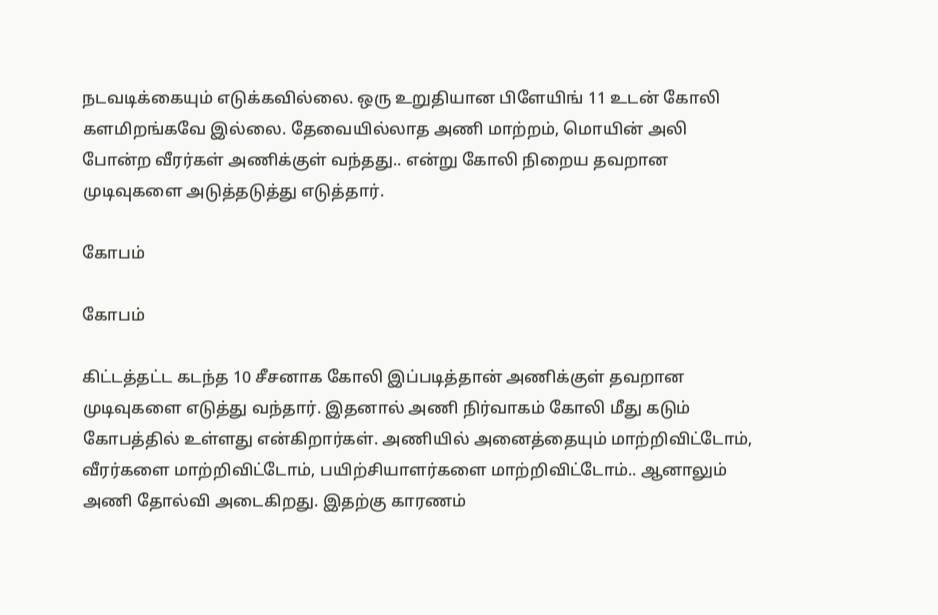நடவடிக்கையும் எடுக்கவில்லை. ஒரு உறுதியான பிளேயிங் 11 உடன் கோலி களமிறங்கவே இல்லை. தேவையில்லாத அணி மாற்றம், மொயின் அலி போன்ற வீரர்கள் அணிக்குள் வந்தது.. என்று கோலி நிறைய தவறான முடிவுகளை அடுத்தடுத்து எடுத்தார்.

கோபம்

கோபம்

கிட்டத்தட்ட கடந்த 10 சீசனாக கோலி இப்படித்தான் அணிக்குள் தவறான முடிவுகளை எடுத்து வந்தார். இதனால் அணி நிர்வாகம் கோலி மீது கடும் கோபத்தில் உள்ளது என்கிறார்கள். அணியில் அனைத்தையும் மாற்றிவிட்டோம், வீரர்களை மாற்றிவிட்டோம், பயிற்சியாளர்களை மாற்றிவிட்டோம்.. ஆனாலும் அணி தோல்வி அடைகிறது. இதற்கு காரணம்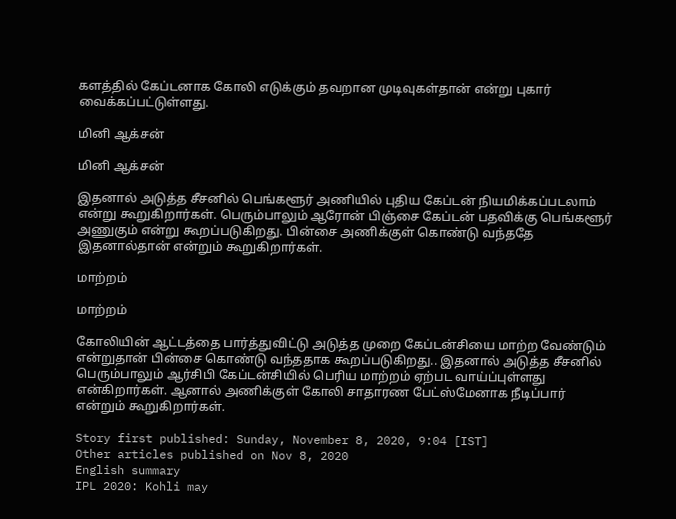களத்தில் கேப்டனாக கோலி எடுக்கும் தவறான முடிவுகள்தான் என்று புகார் வைக்கப்பட்டுள்ளது.

மினி ஆக்சன்

மினி ஆக்சன்

இதனால் அடுத்த சீசனில் பெங்களூர் அணியில் புதிய கேப்டன் நியமிக்கப்படலாம் என்று கூறுகிறார்கள். பெரும்பாலும் ஆரோன் பிஞ்சை கேப்டன் பதவிக்கு பெங்களூர் அணுகும் என்று கூறப்படுகிறது. பின்சை அணிக்குள் கொண்டு வந்ததே இதனால்தான் என்றும் கூறுகிறார்கள்.

மாற்றம்

மாற்றம்

கோலியின் ஆட்டத்தை பார்த்துவிட்டு அடுத்த முறை கேப்டன்சியை மாற்ற வேண்டும் என்றுதான் பின்சை கொண்டு வந்ததாக கூறப்படுகிறது.. இதனால் அடுத்த சீசனில் பெரும்பாலும் ஆர்சிபி கேப்டன்சியில் பெரிய மாற்றம் ஏற்பட வாய்ப்புள்ளது என்கிறார்கள். ஆனால் அணிக்குள் கோலி சாதாரண பேட்ஸ்மேனாக நீடிப்பார் என்றும் கூறுகிறார்கள்.

Story first published: Sunday, November 8, 2020, 9:04 [IST]
Other articles published on Nov 8, 2020
English summary
IPL 2020: Kohli may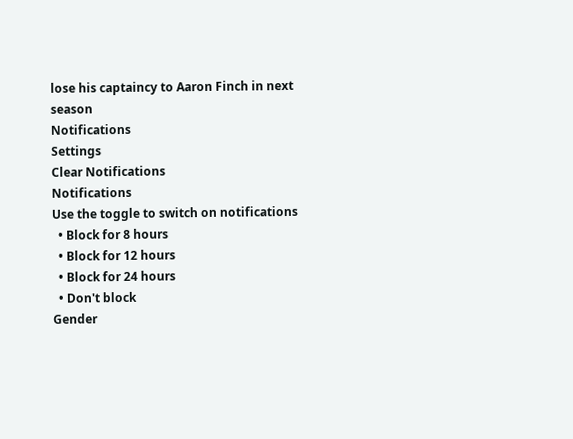lose his captaincy to Aaron Finch in next season
Notifications
Settings
Clear Notifications
Notifications
Use the toggle to switch on notifications
  • Block for 8 hours
  • Block for 12 hours
  • Block for 24 hours
  • Don't block
Gender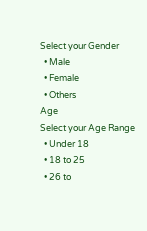Select your Gender
  • Male
  • Female
  • Others
Age
Select your Age Range
  • Under 18
  • 18 to 25
  • 26 to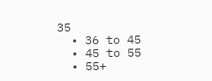35
  • 36 to 45
  • 45 to 55
  • 55+